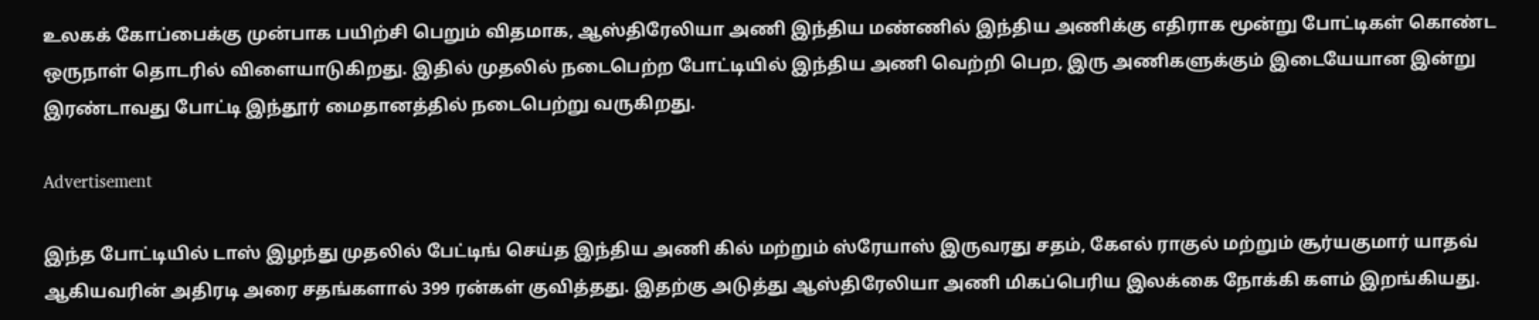உலகக் கோப்பைக்கு முன்பாக பயிற்சி பெறும் விதமாக, ஆஸ்திரேலியா அணி இந்திய மண்ணில் இந்திய அணிக்கு எதிராக மூன்று போட்டிகள் கொண்ட ஒருநாள் தொடரில் விளையாடுகிறது. இதில் முதலில் நடைபெற்ற போட்டியில் இந்திய அணி வெற்றி பெற, இரு அணிகளுக்கும் இடையேயான இன்று இரண்டாவது போட்டி இந்தூர் மைதானத்தில் நடைபெற்று வருகிறது.

Advertisement

இந்த போட்டியில் டாஸ் இழந்து முதலில் பேட்டிங் செய்த இந்திய அணி கில் மற்றும் ஸ்ரேயாஸ் இருவரது சதம், கேஎல் ராகுல் மற்றும் சூர்யகுமார் யாதவ் ஆகியவரின் அதிரடி அரை சதங்களால் 399 ரன்கள் குவித்தது. இதற்கு அடுத்து ஆஸ்திரேலியா அணி மிகப்பெரிய இலக்கை நோக்கி களம் இறங்கியது.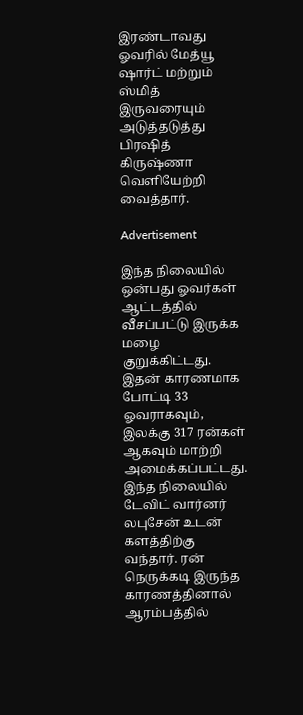இரண்டாவது ஓவரில் மேத்யூ ஷார்ட் மற்றும் ஸ்மித் இருவரையும் அடுத்தடுத்து பிரஷித் கிருஷ்ணா வெளியேற்றி வைத்தார்.

Advertisement

இந்த நிலையில் ஒன்பது ஓவர்கள் ஆட்டத்தில் வீசப்பட்டு இருக்க மழை குறுக்கிட்டது. இதன் காரணமாக போட்டி 33 ஓவராகவும், இலக்கு 317 ரன்கள் ஆகவும் மாற்றி அமைக்கப்பட்டது. இந்த நிலையில் டேவிட் வார்னர் லபுசேன் உடன் களத்திற்கு வந்தார். ரன் நெருக்கடி இருந்த காரணத்தினால் ஆரம்பத்தில்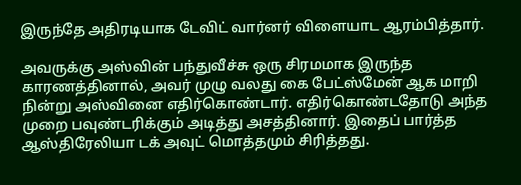இருந்தே அதிரடியாக டேவிட் வார்னர் விளையாட ஆரம்பித்தார்.

அவருக்கு அஸ்வின் பந்துவீச்சு ஒரு சிரமமாக இருந்த காரணத்தினால், அவர் முழு வலது கை பேட்ஸ்மேன் ஆக மாறி நின்று அஸ்வினை எதிர்கொண்டார். எதிர்கொண்டதோடு அந்த முறை பவுண்டரிக்கும் அடித்து அசத்தினார். இதைப் பார்த்த ஆஸ்திரேலியா டக் அவுட் மொத்தமும் சிரித்தது.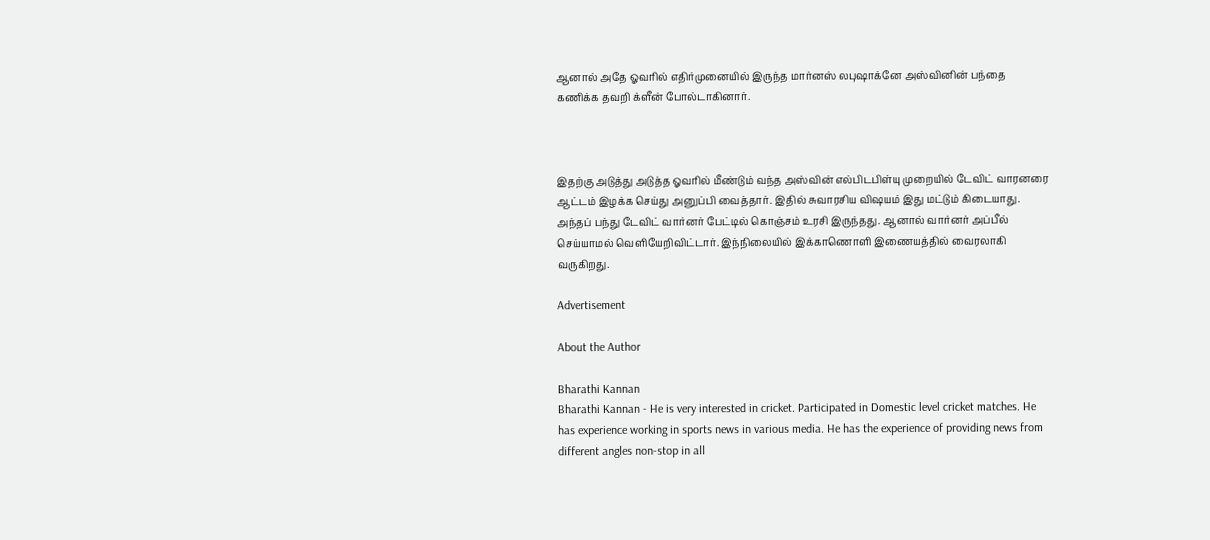ஆனால் அதே ஓவரில் எதிர்முனையில் இருந்த மார்னஸ் லபுஷாக்னே அஸ்வினின் பந்தை கணிக்க தவறி க்ளீன் போல்டாகினார்.



இதற்கு அடுத்து அடுத்த ஓவரில் மீண்டும் வந்த அஸ்வின் எல்பிடபிள்யு முறையில் டேவிட் வாரனரை ஆட்டம் இழக்க செய்து அனுப்பி வைத்தார். இதில் சுவாரசிய விஷயம் இது மட்டும் கிடையாது. அந்தப் பந்து டேவிட் வார்னர் பேட்டில் கொஞ்சம் உரசி இருந்தது. ஆனால் வார்னர் அப்பீல் செய்யாமல் வெளியேறிவிட்டார். இந்நிலையில் இக்காணொளி இணையத்தில் வைரலாகி வருகிறது.

Advertisement

About the Author

Bharathi Kannan
Bharathi Kannan - He is very interested in cricket. Participated in Domestic level cricket matches. He has experience working in sports news in various media. He has the experience of providing news from different angles non-stop in all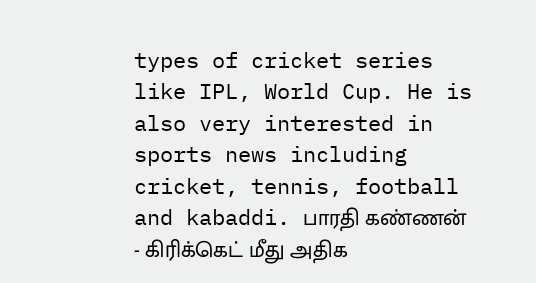types of cricket series like IPL, World Cup. He is also very interested in sports news including cricket, tennis, football and kabaddi. பாரதி கண்ணன் - கிரிக்கெட் மீது அதிக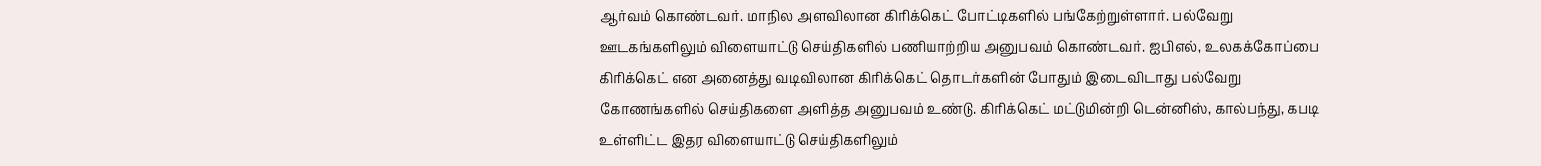ஆர்வம் கொண்டவர். மாநில அளவிலான கிரிக்கெட் போட்டிகளில் பங்கேற்றுள்ளார். பல்வேறு ஊடகங்களிலும் விளையாட்டு செய்திகளில் பணியாற்றிய அனுபவம் கொண்டவர். ஐபிஎல், உலகக்கோப்பை கிரிக்கெட் என அனைத்து வடிவிலான கிரிக்கெட் தொடர்களின் போதும் இடைவிடாது பல்வேறு கோணங்களில் செய்திகளை அளித்த அனுபவம் உண்டு. கிரிக்கெட் மட்டுமின்றி டென்னிஸ், கால்பந்து, கபடி உள்ளிட்ட இதர விளையாட்டு செய்திகளிலும்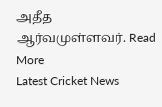அதீத ஆர்வமுள்ளவர். Read More
Latest Cricket News